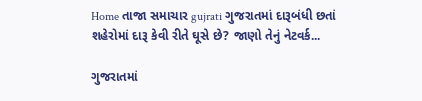Home તાજા સમાચાર gujrati ગુજરાતમાં દારૂબંધી છતાં શહેરોમાં દારૂ કેવી રીતે ઘૂસે છે? જાણો તેનું નેટવર્ક...

ગુજરાતમાં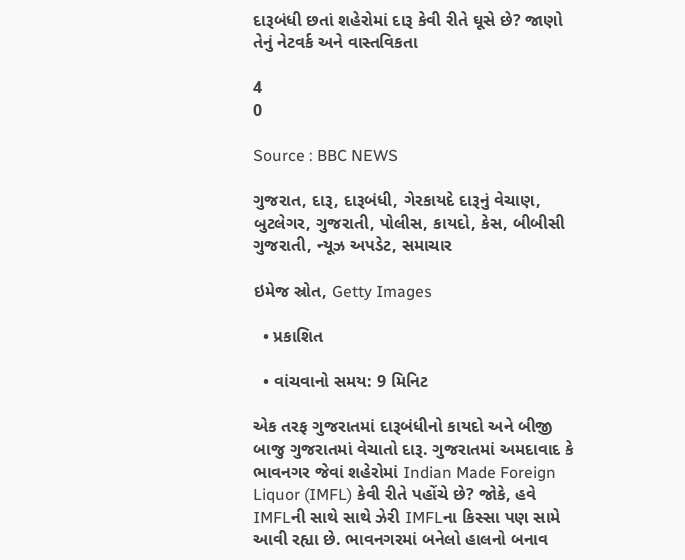દારૂબંધી છતાં શહેરોમાં દારૂ કેવી રીતે ઘૂસે છે? જાણો તેનું નેટવર્ક અને વાસ્તવિકતા

4
0

Source : BBC NEWS

ગુજરાત, દારૂ, દારૂબંધી, ગેરકાયદે દારૂનું વેચાણ, બુટલેગર, ગુજરાતી, પોલીસ, કાયદો, કેસ, બીબીસી ગુજરાતી, ન્યૂઝ અપડેટ, સમાચાર

ઇમેજ સ્રોત, Getty Images

  • પ્રકાશિત

  • વાંચવાનો સમય: 9 મિનિટ

એક તરફ ગુજરાતમાં દારૂબંધીનો કાયદો અને બીજી બાજુ ગુજરાતમાં વેચાતો દારૂ. ગુજરાતમાં અમદાવાદ કે ભાવનગર જેવાં શહેરોમાં Indian Made Foreign Liquor (IMFL) કેવી રીતે પહોંચે છે? જોકે, હવે IMFLની સાથે સાથે ઝેરી IMFLના કિસ્સા પણ સામે આવી રહ્યા છે. ભાવનગરમાં બનેલો હાલનો બનાવ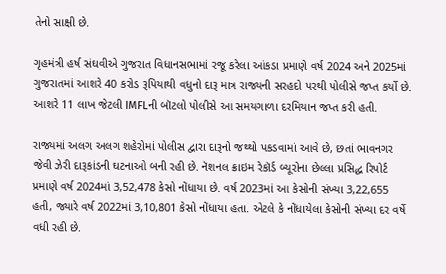તેનો સાક્ષી છે.

ગૃહમંત્રી હર્ષ સંઘવીએ ગુજરાત વિધાનસભામાં રજૂ કરેલા આંકડા પ્રમાણે વર્ષ 2024 અને 2025માં ગુજરાતમાં આશરે 40 કરોડ રૂપિયાથી વધુનો દારૂ માત્ર રાજ્યની સરહદો પરથી પોલીસે જપ્ત કર્યો છે. આશરે 11 લાખ જેટલી IMFLની બૉટલો પોલીસે આ સમયગાળા દરમિયાન જપ્ત કરી હતી.

રાજ્યમાં અલગ અલગ શહેરોમાં પોલીસ દ્વારા દારૂનો જથ્થો પકડવામાં આવે છે, છતાં ભાવનગર જેવી ઝેરી દારૂકાંડની ઘટનાઓ બની રહી છે. નૅશનલ ક્રાઇમ રેકૉર્ડ બ્યૂરોના છેલ્લા પ્રસિદ્ધ રિપોર્ટ પ્રમાણે વર્ષ 2024માં 3,52,478 કેસો નોંધાયા છે. વર્ષ 2023માં આ કેસોની સંખ્યા 3,22,655 હતી, જ્યારે વર્ષ 2022માં 3,10,801 કેસો નોંધાયા હતા. એટલે કે નોંધાયેલા કેસોની સંખ્યા દર વર્ષે વધી રહી છે.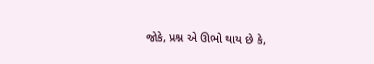જોકે, પ્રશ્ન એ ઊભો થાય છે કે,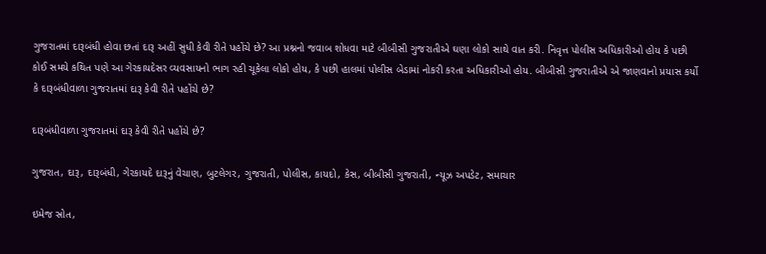ગુજરાતમાં દારૂબંધી હોવા છતાં દારૂ અહીં સુધી કેવી રીતે પહોંચે છે? આ પ્રશ્નનો જવાબ શોધવા માટે બીબીસી ગુજરાતીએ ઘણા લોકો સાથે વાત કરી. નિવૃત્ત પોલીસ અધિકારીઓ હોય કે પછી કોઈ સમયે કથિત પણે આ ગેરકાયદેસર વ્યવસાયનો ભાગ રહી ચૂકેલા લોકો હોય, કે પછી હાલમાં પોલીસ બેડામાં નોકરી કરતા અધિકારીઓ હોય. બીબીસી ગુજરાતીએ એ જાણવાનો પ્રયાસ કર્યો કે દારૂબંધીવાળા ગુજરાતમાં દારૂ કેવી રીતે પહોંચે છે?

દારૂબંધીવાળા ગુજરાતમાં દારૂ કેવી રીતે પહોંચે છે?

ગુજરાત, દારૂ, દારૂબંધી, ગેરકાયદે દારૂનું વેચાણ, બુટલેગર, ગુજરાતી, પોલીસ, કાયદો, કેસ, બીબીસી ગુજરાતી, ન્યૂઝ અપડેટ, સમાચાર

ઇમેજ સ્રોત,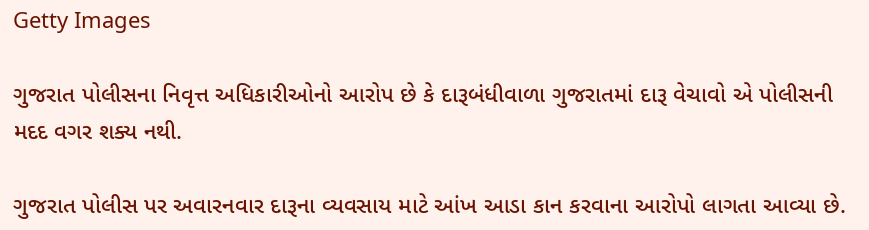Getty Images

ગુજરાત પોલીસના નિવૃત્ત અધિકારીઓનો આરોપ છે કે દારૂબંધીવાળા ગુજરાતમાં દારૂ વેચાવો એ પોલીસની મદદ વગર શક્ય નથી.

ગુજરાત પોલીસ પર અવારનવાર દારૂના વ્યવસાય માટે આંખ આડા કાન કરવાના આરોપો લાગતા આવ્યા છે.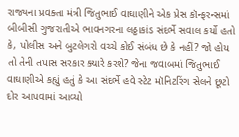રાજ્યના પ્રવક્તા મંત્રી જિતુભાઈ વાઘાણીને એક પ્રેસ કૉન્ફરન્સમાં બીબીસી ગુજરાતીએ ભાવનગરના લઠ્ઠાકાંડ સંદર્ભે સવાલ કર્યો હતો કે, પોલીસ અને બુટલેગરો વચ્ચે કોઈ સંબંધ છે કે નહીં? જો હોય તો તેની તપાસ સરકાર ક્યારે કરશે? જેના જવાબમાં જિતુભાઈ વાઘાણીએ કહ્યું હતું કે આ સંદર્ભે હવે સ્ટેટ મૉનિટરિંગ સેલને છૂટો દોર આપવામાં આવ્યો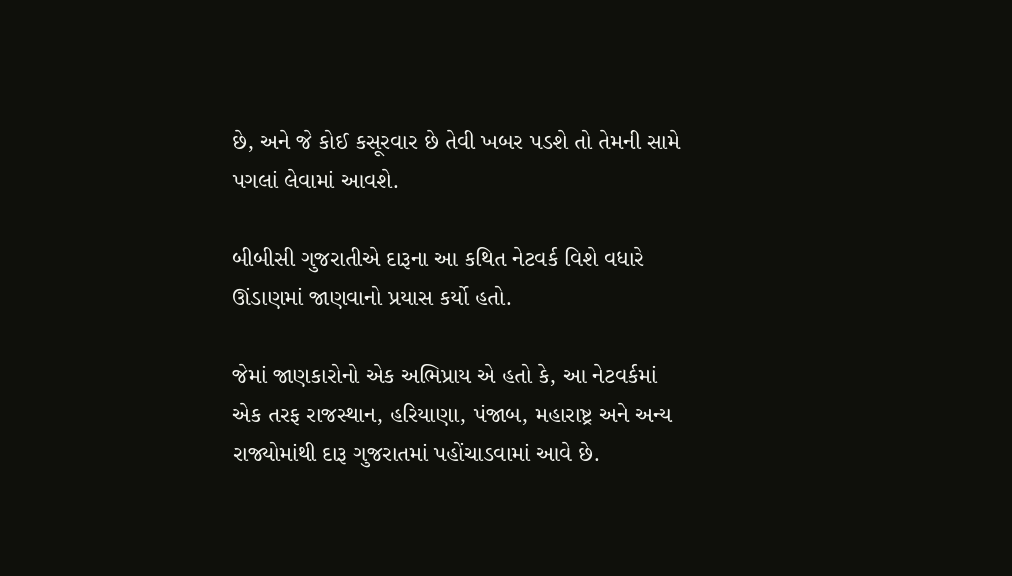છે, અને જે કોઈ કસૂરવાર છે તેવી ખબર પડશે તો તેમની સામે પગલાં લેવામાં આવશે.

બીબીસી ગુજરાતીએ દારૂના આ કથિત નેટવર્ક વિશે વધારે ઊંડાણમાં જાણવાનો પ્રયાસ કર્યો હતો.

જેમાં જાણકારોનો એક અભિપ્રાય એ હતો કે, આ નેટવર્કમાં એક તરફ રાજસ્થાન, હરિયાણા, પંજાબ, મહારાષ્ટ્ર અને અન્ય રાજ્યોમાંથી દારૂ ગુજરાતમાં પહોંચાડવામાં આવે છે.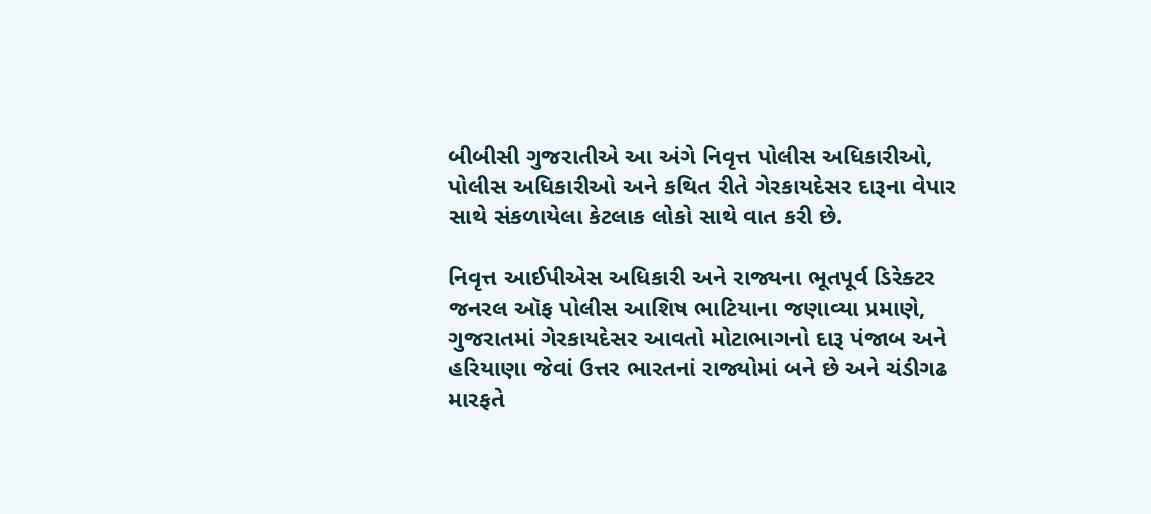બીબીસી ગુજરાતીએ આ અંગે નિવૃત્ત પોલીસ અધિકારીઓ, પોલીસ અધિકારીઓ અને કથિત રીતે ગેરકાયદેસર દારૂના વેપાર સાથે સંકળાયેલા કેટલાક લોકો સાથે વાત કરી છે.

નિવૃત્ત આઈપીએસ અધિકારી અને રાજ્યના ભૂતપૂર્વ ડિરેક્ટર જનરલ ઑફ પોલીસ આશિષ ભાટિયાના જણાવ્યા પ્રમાણે, ગુજરાતમાં ગેરકાયદેસર આવતો મોટાભાગનો દારૂ પંજાબ અને હરિયાણા જેવાં ઉત્તર ભારતનાં રાજ્યોમાં બને છે અને ચંડીગઢ મારફતે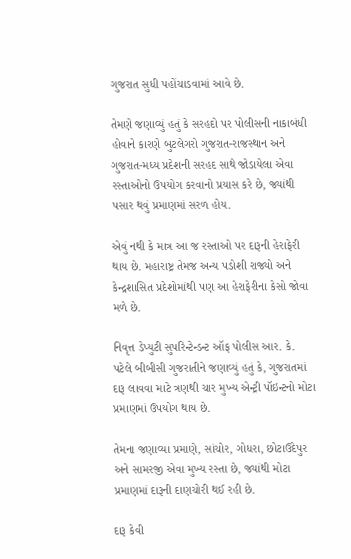ગુજરાત સુધી પહોંચાડવામાં આવે છે.

તેમણે જણાવ્યું હતું કે સરહદો પર પોલીસની નાકાબંધી હોવાને કારણે બુટલેગરો ગુજરાત-રાજસ્થાન અને ગુજરાત-મધ્ય પ્રદેશની સરહદ સાથે જોડાયેલા એવા રસ્તાઓનો ઉપયોગ કરવાનો પ્રયાસ કરે છે, જ્યાંથી પસાર થવું પ્રમાણમાં સરળ હોય.

એવું નથી કે માત્ર આ જ રસ્તાઓ પર દારૂની હેરાફેરી થાય છે. મહારાષ્ટ્ર તેમજ અન્ય પડોશી રાજ્યો અને કેન્દ્રશાસિત પ્રદેશોમાંથી પણ આ હેરાફેરીના કેસો જોવા મળે છે.

નિવૃત્ત ડેપ્યુટી સુપરિન્ટેન્ડન્ટ ઑફ પોલીસ આર. કે. પટેલે બીબીસી ગુજરાતીને જણાવ્યું હતું કે, ગુજરાતમાં દારૂ લાવવા માટે ત્રણથી ચાર મુખ્ય એન્ટ્રી પૉઇન્ટનો મોટા પ્રમાણમાં ઉપયોગ થાય છે.

તેમના જણાવ્યા પ્રમાણે, સાંચોર, ગોધરા, છોટાઉદેપુર અને સામરજી એવા મુખ્ય રસ્તા છે, જ્યાંથી મોટા પ્રમાણમાં દારૂની દાણચોરી થઈ રહી છે.

દારૂ કેવી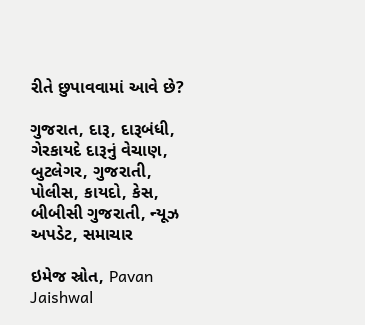રીતે છુપાવવામાં આવે છે?

ગુજરાત, દારૂ, દારૂબંધી, ગેરકાયદે દારૂનું વેચાણ, બુટલેગર, ગુજરાતી, પોલીસ, કાયદો, કેસ, બીબીસી ગુજરાતી, ન્યૂઝ અપડેટ, સમાચાર

ઇમેજ સ્રોત, Pavan Jaishwal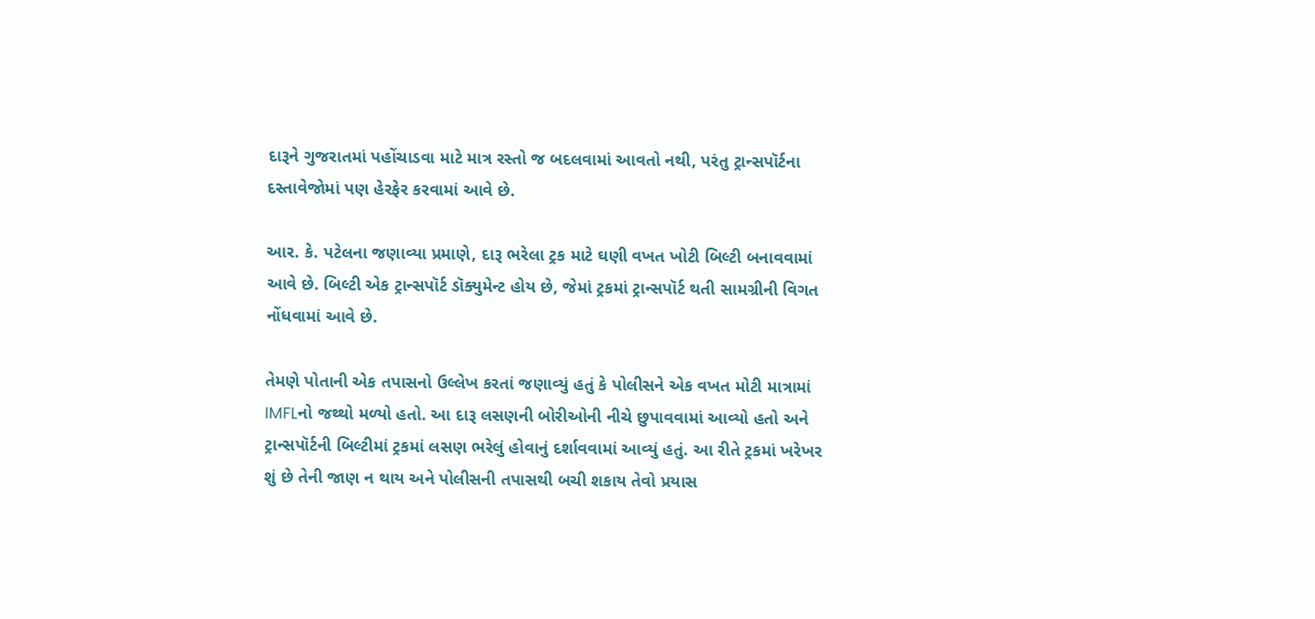દારૂને ગુજરાતમાં પહોંચાડવા માટે માત્ર રસ્તો જ બદલવામાં આવતો નથી, પરંતુ ટ્રાન્સપૉર્ટના દસ્તાવેજોમાં પણ હેરફેર કરવામાં આવે છે.

આર. કે. પટેલના જણાવ્યા પ્રમાણે, દારૂ ભરેલા ટ્રક માટે ઘણી વખત ખોટી બિલ્ટી બનાવવામાં આવે છે. બિલ્ટી એક ટ્રાન્સપૉર્ટ ડૉક્યુમેન્ટ હોય છે, જેમાં ટ્રકમાં ટ્રાન્સપૉર્ટ થતી સામગ્રીની વિગત નોંધવામાં આવે છે.

તેમણે પોતાની એક તપાસનો ઉલ્લેખ કરતાં જણાવ્યું હતું કે પોલીસને એક વખત મોટી માત્રામાં IMFLનો જથ્થો મળ્યો હતો. આ દારૂ લસણની બોરીઓની નીચે છુપાવવામાં આવ્યો હતો અને ટ્રાન્સપૉર્ટની બિલ્ટીમાં ટ્રકમાં લસણ ભરેલું હોવાનું દર્શાવવામાં આવ્યું હતું. આ રીતે ટ્રકમાં ખરેખર શું છે તેની જાણ ન થાય અને પોલીસની તપાસથી બચી શકાય તેવો પ્રયાસ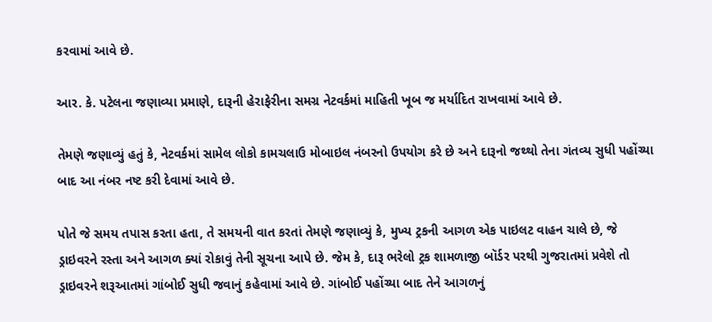કરવામાં આવે છે.

આર. કે. પટેલના જણાવ્યા પ્રમાણે, દારૂની હેરાફેરીના સમગ્ર નેટવર્કમાં માહિતી ખૂબ જ મર્યાદિત રાખવામાં આવે છે.

તેમણે જણાવ્યું હતું કે, નેટવર્કમાં સામેલ લોકો કામચલાઉ મોબાઇલ નંબરનો ઉપયોગ કરે છે અને દારૂનો જથ્થો તેના ગંતવ્ય સુધી પહોંચ્યા બાદ આ નંબર નષ્ટ કરી દેવામાં આવે છે.

પોતે જે સમય તપાસ કરતા હતા, તે સમયની વાત કરતાં તેમણે જણાવ્યું કે, મુખ્ય ટ્રકની આગળ એક પાઇલટ વાહન ચાલે છે, જે ડ્રાઇવરને રસ્તા અને આગળ ક્યાં રોકાવું તેની સૂચના આપે છે. જેમ કે, દારૂ ભરેલો ટ્રક શામળાજી બૉર્ડર પરથી ગુજરાતમાં પ્રવેશે તો ડ્રાઇવરને શરૂઆતમાં ગાંબોઈ સુધી જવાનું કહેવામાં આવે છે. ગાંબોઈ પહોંચ્યા બાદ તેને આગળનું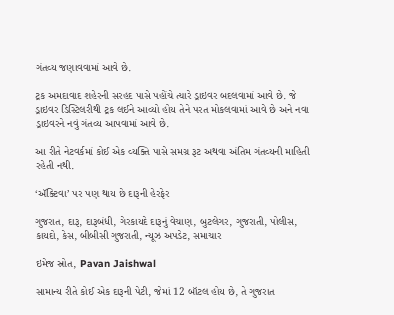ગંતવ્ય જણાવવામાં આવે છે.

ટ્રક અમદાવાદ શહેરની સરહદ પાસે પહોંચે ત્યારે ડ્રાઇવર બદલવામાં આવે છે. જે ડ્રાઇવર ડિસ્ટિલરીથી ટ્રક લઈને આવ્યો હોય તેને પરત મોકલવામાં આવે છે અને નવા ડ્રાઇવરને નવું ગંતવ્ય આપવામાં આવે છે.

આ રીતે નેટવર્કમાં કોઈ એક વ્યક્તિ પાસે સમગ્ર રૂટ અથવા અંતિમ ગંતવ્યની માહિતી રહેતી નથી.

‘ઍક્ટિવા’ પર પણ થાય છે દારૂની હેરફેર

ગુજરાત, દારૂ, દારૂબંધી, ગેરકાયદે દારૂનું વેચાણ, બુટલેગર, ગુજરાતી, પોલીસ, કાયદો, કેસ, બીબીસી ગુજરાતી, ન્યૂઝ અપડેટ, સમાચાર

ઇમેજ સ્રોત, Pavan Jaishwal

સામાન્ય રીતે કોઈ એક દારૂની પેટી, જેમાં 12 બૉટલ હોય છે, તે ગુજરાત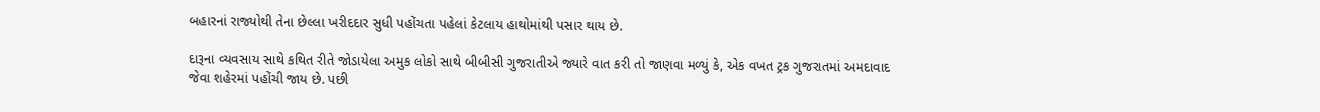બહારનાં રાજ્યોથી તેના છેલ્લા ખરીદદાર સુધી પહોંચતા પહેલાં કેટલાય હાથોમાંથી પસાર થાય છે.

દારૂના વ્યવસાય સાથે કથિત રીતે જોડાયેલા અમુક લોકો સાથે બીબીસી ગુજરાતીએ જ્યારે વાત કરી તો જાણવા મળ્યું કે, એક વખત ટ્રક ગુજરાતમાં અમદાવાદ જેવા શહેરમાં પહોંચી જાય છે. પછી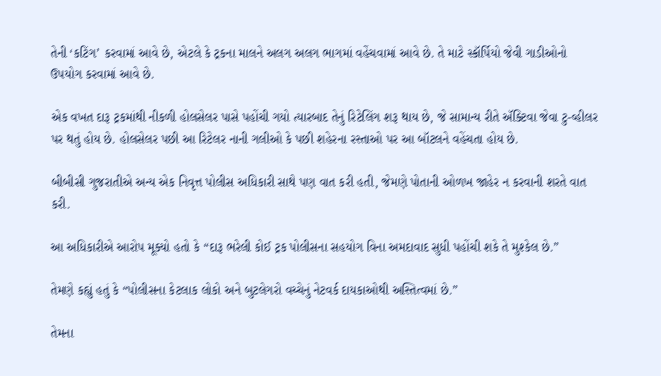તેની ‘કટિંગ’ કરવામાં આવે છે, એટલે કે ટ્રકના માલને અલગ અલગ ભાગમાં વહેંચવામાં આવે છે. તે માટે સ્કૉર્પિયો જેવી ગાડીઓનો ઉપયોગ કરવામાં આવે છે.

એક વખત દારૂ ટ્રકમાંથી નીકળી હોલસેલર પાસે પહોંચી ગયો ત્યારબાદ તેનું રિટેલિંગ શરૂ થાય છે, જે સામાન્ય રીતે ઍક્ટિવા જેવા ટુ-વ્હીલર પર થતું હોય છે. હોલસેલર પછી આ રિટેલર નાની ગલીઓ કે પછી શહેરના રસ્તાઓ પર આ બૉટલને વહેંચતા હોય છે.

બીબીસી ગુજરાતીએ અન્ય એક નિવૃત્ત પોલીસ અધિકારી સાથે પણ વાત કરી હતી, જેમણે પોતાની ઓળખ જાહેર ન કરવાની શરતે વાત કરી.

આ અધિકારીએ આરોપ મૂક્યો હતો કે “દારૂ ભરેલી કોઈ ટ્રક પોલીસના સહયોગ વિના અમદાવાદ સુધી પહોંચી શકે તે મુશ્કેલ છે.”

તેમણે કહ્યું હતું કે “પોલીસના કેટલાક લોકો અને બુટલેગરો વચ્ચેનું નેટવર્ક દાયકાઓથી અસ્તિત્વમાં છે.”

તેમના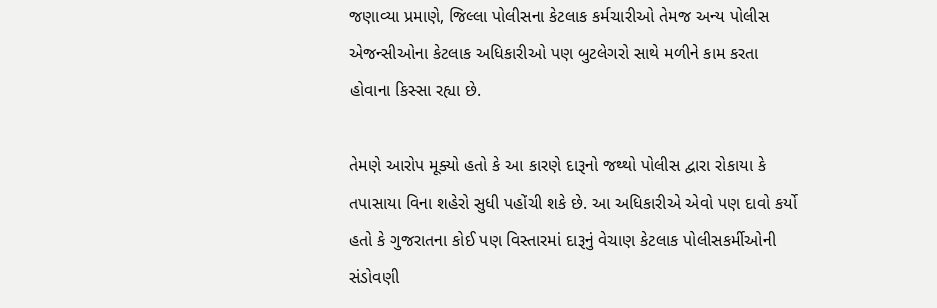જણાવ્યા પ્રમાણે, જિલ્લા પોલીસના કેટલાક કર્મચારીઓ તેમજ અન્ય પોલીસ એજન્સીઓના કેટલાક અધિકારીઓ પણ બુટલેગરો સાથે મળીને કામ કરતા હોવાના કિસ્સા રહ્યા છે.

તેમણે આરોપ મૂક્યો હતો કે આ કારણે દારૂનો જથ્થો પોલીસ દ્વારા રોકાયા કે તપાસાયા વિના શહેરો સુધી પહોંચી શકે છે. આ અધિકારીએ એવો પણ દાવો કર્યો હતો કે ગુજરાતના કોઈ પણ વિસ્તારમાં દારૂનું વેચાણ કેટલાક પોલીસકર્મીઓની સંડોવણી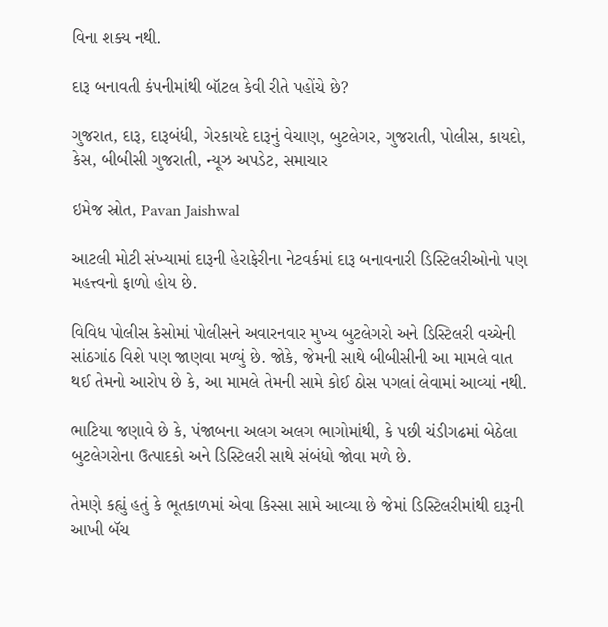વિના શક્ય નથી.

દારૂ બનાવતી કંપનીમાંથી બૉટલ કેવી રીતે પહોંચે છે?

ગુજરાત, દારૂ, દારૂબંધી, ગેરકાયદે દારૂનું વેચાણ, બુટલેગર, ગુજરાતી, પોલીસ, કાયદો, કેસ, બીબીસી ગુજરાતી, ન્યૂઝ અપડેટ, સમાચાર

ઇમેજ સ્રોત, Pavan Jaishwal

આટલી મોટી સંખ્યામાં દારૂની હેરાફેરીના નેટવર્કમાં દારૂ બનાવનારી ડિસ્ટિલરીઓનો પણ મહત્ત્વનો ફાળો હોય છે.

વિવિધ પોલીસ કેસોમાં પોલીસને અવારનવાર મુખ્ય બુટલેગરો અને ડિસ્ટિલરી વચ્ચેની સાંઠગાંઠ વિશે પણ જાણવા મળ્યું છે. જોકે, જેમની સાથે બીબીસીની આ મામલે વાત થઈ તેમનો આરોપ છે કે, આ મામલે તેમની સામે કોઈ ઠોસ પગલાં લેવામાં આવ્યાં નથી.

ભાટિયા જણાવે છે કે, પંજાબના અલગ અલગ ભાગોમાંથી, કે પછી ચંડીગઢમાં બેઠેલા બુટલેગરોના ઉત્પાદકો અને ડિસ્ટિલરી સાથે સંબંધો જોવા મળે છે.

તેમણે કહ્યું હતું કે ભૂતકાળમાં એવા કિસ્સા સામે આવ્યા છે જેમાં ડિસ્ટિલરીમાંથી દારૂની આખી બૅચ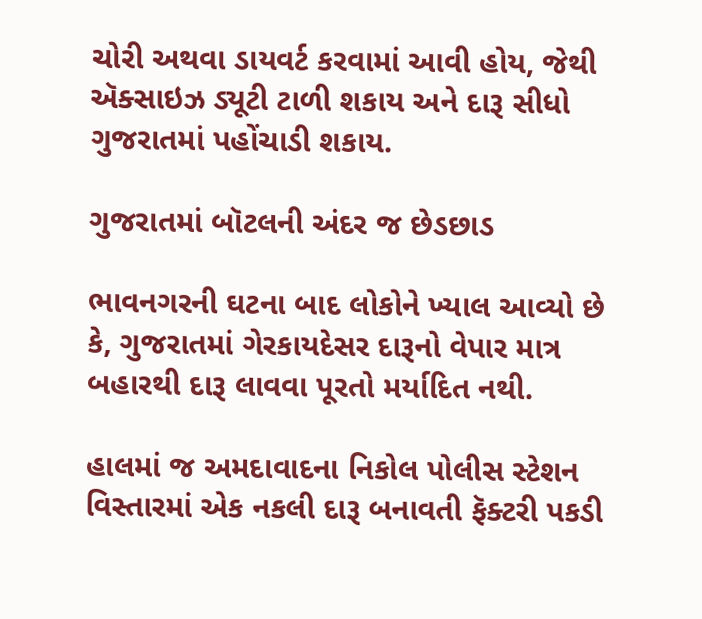ચોરી અથવા ડાયવર્ટ કરવામાં આવી હોય, જેથી ઍક્સાઇઝ ડ્યૂટી ટાળી શકાય અને દારૂ સીધો ગુજરાતમાં પહોંચાડી શકાય.

ગુજરાતમાં બૉટલની અંદર જ છેડછાડ

ભાવનગરની ઘટના બાદ લોકોને ખ્યાલ આવ્યો છે કે, ગુજરાતમાં ગેરકાયદેસર દારૂનો વેપાર માત્ર બહારથી દારૂ લાવવા પૂરતો મર્યાદિત નથી.

હાલમાં જ અમદાવાદના નિકોલ પોલીસ સ્ટેશન વિસ્તારમાં એક નકલી દારૂ બનાવતી ફૅક્ટરી પકડી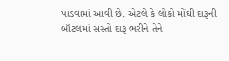પાડવામાં આવી છે. એટલે કે લોકો મોંઘી દારૂની બૉટલમાં સસ્તો દારૂ ભરીને તેને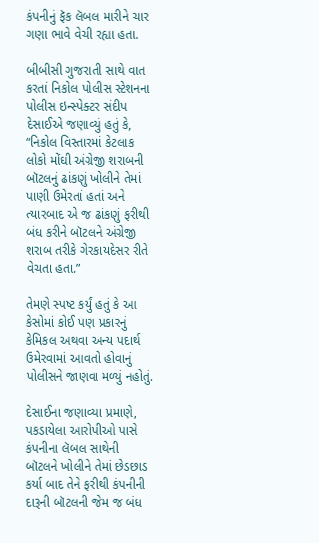કંપનીનું ફૅક લૅબલ મારીને ચાર ગણા ભાવે વેચી રહ્યા હતા.

બીબીસી ગુજરાતી સાથે વાત કરતાં નિકોલ પોલીસ સ્ટેશનના પોલીસ ઇન્સ્પેક્ટર સંદીપ દેસાઈએ જણાવ્યું હતું કે, “નિકોલ વિસ્તારમાં કેટલાક લોકો મોંઘી અંગ્રેજી શરાબની બૉટલનું ઢાંકણું ખોલીને તેમાં પાણી ઉમેરતાં હતાં અને ત્યારબાદ એ જ ઢાંકણું ફરીથી બંધ કરીને બૉટલને અંગ્રેજી શરાબ તરીકે ગેરકાયદેસર રીતે વેચતા હતા.”

તેમણે સ્પષ્ટ કર્યું હતું કે આ કેસોમાં કોઈ પણ પ્રકારનું કેમિકલ અથવા અન્ય પદાર્થ ઉમેરવામાં આવતો હોવાનું પોલીસને જાણવા મળ્યું નહોતું.

દેસાઈના જણાવ્યા પ્રમાણે, પકડાયેલા આરોપીઓ પાસે કંપનીના લૅબલ સાથેની બૉટલને ખોલીને તેમાં છેડછાડ કર્યા બાદ તેને ફરીથી કંપનીની દારૂની બૉટલની જેમ જ બંધ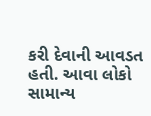કરી દેવાની આવડત હતી. આવા લોકો સામાન્ય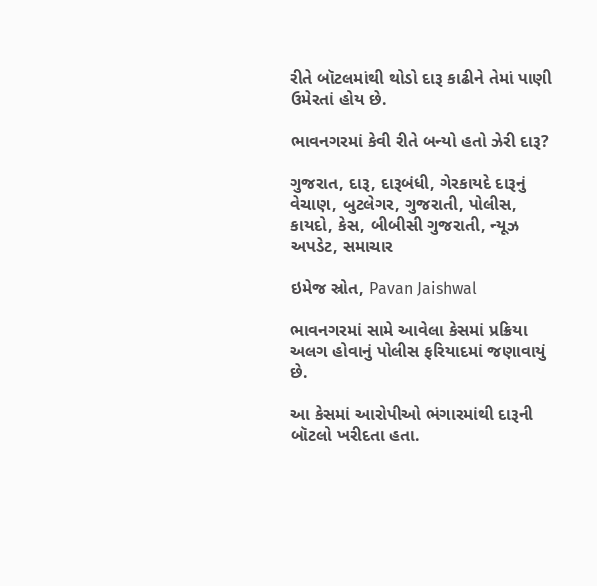રીતે બૉટલમાંથી થોડો દારૂ કાઢીને તેમાં પાણી ઉમેરતાં હોય છે.

ભાવનગરમાં કેવી રીતે બન્યો હતો ઝેરી દારૂ?

ગુજરાત, દારૂ, દારૂબંધી, ગેરકાયદે દારૂનું વેચાણ, બુટલેગર, ગુજરાતી, પોલીસ, કાયદો, કેસ, બીબીસી ગુજરાતી, ન્યૂઝ અપડેટ, સમાચાર

ઇમેજ સ્રોત, Pavan Jaishwal

ભાવનગરમાં સામે આવેલા કેસમાં પ્રક્રિયા અલગ હોવાનું પોલીસ ફરિયાદમાં જણાવાયું છે.

આ કેસમાં આરોપીઓ ભંગારમાંથી દારૂની બૉટલો ખરીદતા હતા.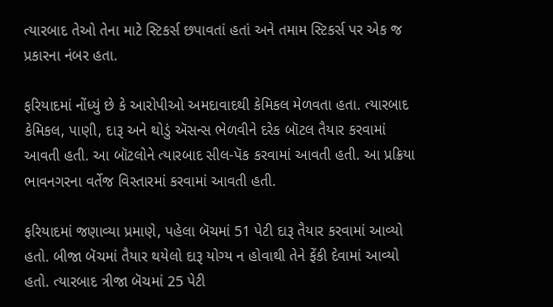ત્યારબાદ તેઓ તેના માટે સ્ટિકર્સ છપાવતાં હતાં અને તમામ સ્ટિકર્સ પર એક જ પ્રકારના નંબર હતા.

ફરિયાદમાં નોંધ્યું છે કે આરોપીઓ અમદાવાદથી કેમિકલ મેળવતા હતા. ત્યારબાદ કેમિકલ, પાણી, દારૂ અને થોડું ઍસન્સ ભેળવીને દરેક બૉટલ તૈયાર કરવામાં આવતી હતી. આ બૉટલોને ત્યારબાદ સીલ-પૅક કરવામાં આવતી હતી. આ પ્રક્રિયા ભાવનગરના વર્તેજ વિસ્તારમાં કરવામાં આવતી હતી.

ફરિયાદમાં જણાવ્યા પ્રમાણે, પહેલા બૅચમાં 51 પેટી દારૂ તૈયાર કરવામાં આવ્યો હતો. બીજા બૅચમાં તૈયાર થયેલો દારૂ યોગ્ય ન હોવાથી તેને ફેંકી દેવામાં આવ્યો હતો. ત્યારબાદ ત્રીજા બૅચમાં 25 પેટી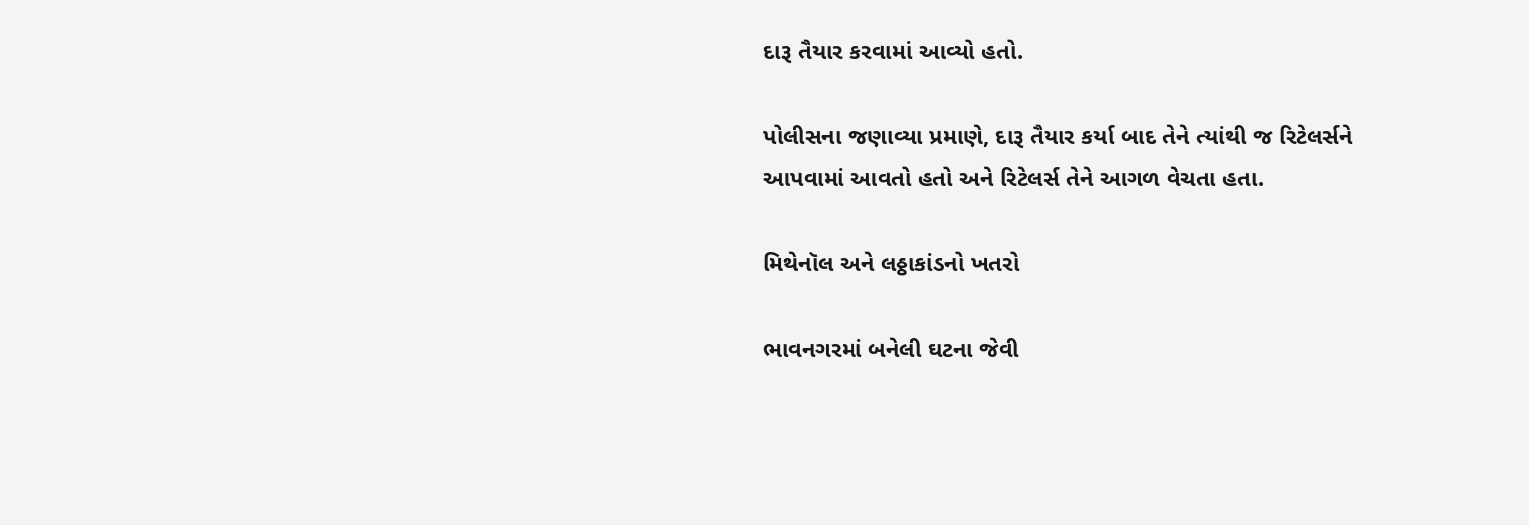દારૂ તૈયાર કરવામાં આવ્યો હતો.

પોલીસના જણાવ્યા પ્રમાણે, દારૂ તૈયાર કર્યા બાદ તેને ત્યાંથી જ રિટેલર્સને આપવામાં આવતો હતો અને રિટેલર્સ તેને આગળ વેચતા હતા.

મિથેનૉલ અને લઠ્ઠાકાંડનો ખતરો

ભાવનગરમાં બનેલી ઘટના જેવી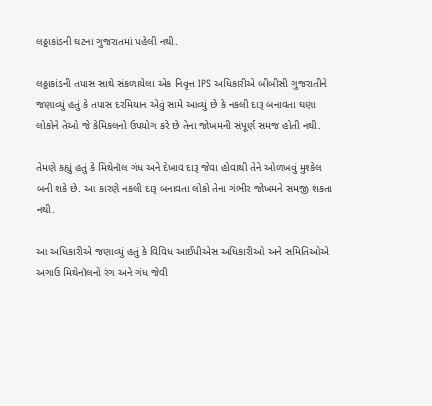લઠ્ઠાકાંડની ઘટના ગુજરાતમાં પહેલી નથી.

લઠ્ઠાકાંડની તપાસ સાથે સંકળાયેલા એક નિવૃત્ત IPS અધિકારીએ બીબીસી ગુજરાતીને જણાવ્યું હતું કે તપાસ દરમિયાન એવું સામે આવ્યું છે કે નકલી દારૂ બનાવતા ઘણા લોકોને તેઓ જે કેમિકલનો ઉપયોગ કરે છે તેના જોખમની સંપૂર્ણ સમજ હોતી નથી.

તેમણે કહ્યું હતું કે મિથેનૉલ ગંધ અને દેખાવ દારૂ જેવા હોવાથી તેને ઓળખવું મુશ્કેલ બની શકે છે. આ કારણે નકલી દારૂ બનાવતા લોકો તેના ગંભીર જોખમને સમજી શકતા નથી.

આ અધિકારીએ જણાવ્યું હતું કે વિવિધ આઈપીએસ અધિકારીઓ અને સમિતિઓએ અગાઉ મિથેનૉલનો રંગ અને ગંધ જેવી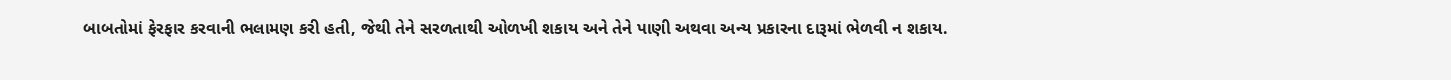બાબતોમાં ફેરફાર કરવાની ભલામણ કરી હતી, જેથી તેને સરળતાથી ઓળખી શકાય અને તેને પાણી અથવા અન્ય પ્રકારના દારૂમાં ભેળવી ન શકાય.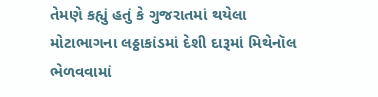તેમણે કહ્યું હતું કે ગુજરાતમાં થયેલા મોટાભાગના લઠ્ઠાકાંડમાં દેશી દારૂમાં મિથેનૉલ ભેળવવામાં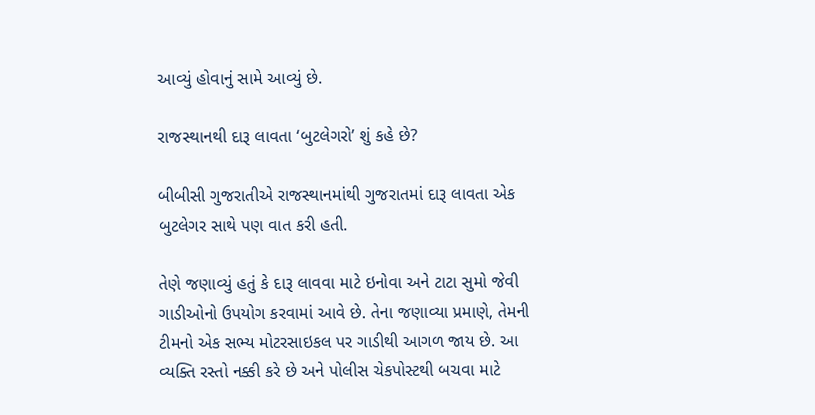આવ્યું હોવાનું સામે આવ્યું છે.

રાજસ્થાનથી દારૂ લાવતા ‘બુટલેગરો’ શું કહે છે?

બીબીસી ગુજરાતીએ રાજસ્થાનમાંથી ગુજરાતમાં દારૂ લાવતા એક બુટલેગર સાથે પણ વાત કરી હતી.

તેણે જણાવ્યું હતું કે દારૂ લાવવા માટે ઇનોવા અને ટાટા સુમો જેવી ગાડીઓનો ઉપયોગ કરવામાં આવે છે. તેના જણાવ્યા પ્રમાણે, તેમની ટીમનો એક સભ્ય મોટરસાઇકલ પર ગાડીથી આગળ જાય છે. આ વ્યક્તિ રસ્તો નક્કી કરે છે અને પોલીસ ચેકપોસ્ટથી બચવા માટે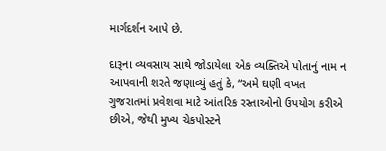માર્ગદર્શન આપે છે.

દારૂના વ્યવસાય સાથે જોડાયેલા એક વ્યક્તિએ પોતાનું નામ ન આપવાની શરતે જણાવ્યું હતું કે, “અમે ઘણી વખત ગુજરાતમાં પ્રવેશવા માટે આંતરિક રસ્તાઓનો ઉપયોગ કરીએ છીએ, જેથી મુખ્ય ચેકપોસ્ટને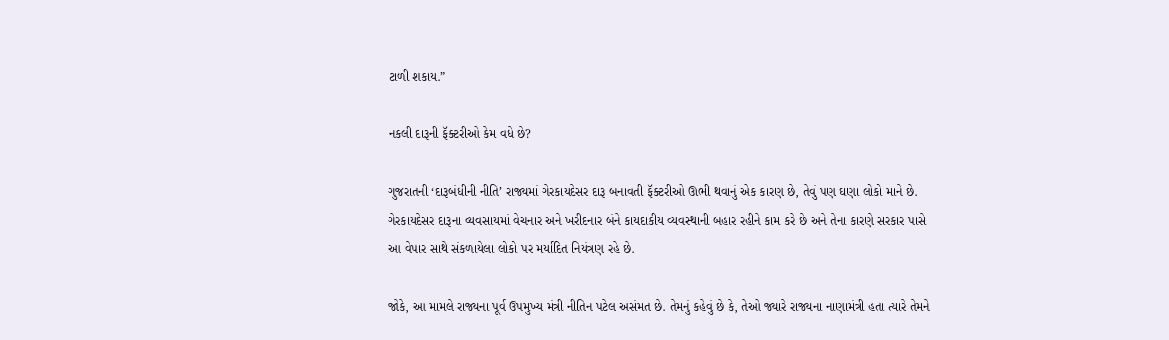ટાળી શકાય.”

નકલી દારૂની ફૅક્ટરીઓ કેમ વધે છે?

ગુજરાતની ‘દારૂબંધીની નીતિ’ રાજ્યમાં ગેરકાયદેસર દારૂ બનાવતી ફૅક્ટરીઓ ઊભી થવાનું એક કારણ છે, તેવું પણ ઘણા લોકો માને છે. ગેરકાયદેસર દારૂના વ્યવસાયમાં વેચનાર અને ખરીદનાર બંને કાયદાકીય વ્યવસ્થાની બહાર રહીને કામ કરે છે અને તેના કારણે સરકાર પાસે આ વેપાર સાથે સંકળાયેલા લોકો પર મર્યાદિત નિયંત્રણ રહે છે.

જોકે, આ મામલે રાજ્યના પૂર્વ ઉપમુખ્ય મંત્રી નીતિન પટેલ અસંમત છે. તેમનું કહેવું છે કે, તેઓ જ્યારે રાજ્યના નાણામંત્રી હતા ત્યારે તેમને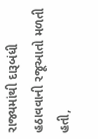રાજ્યમાંથી દારૂબંધી હઠાવવાની રજૂઆતો મળતી હતી,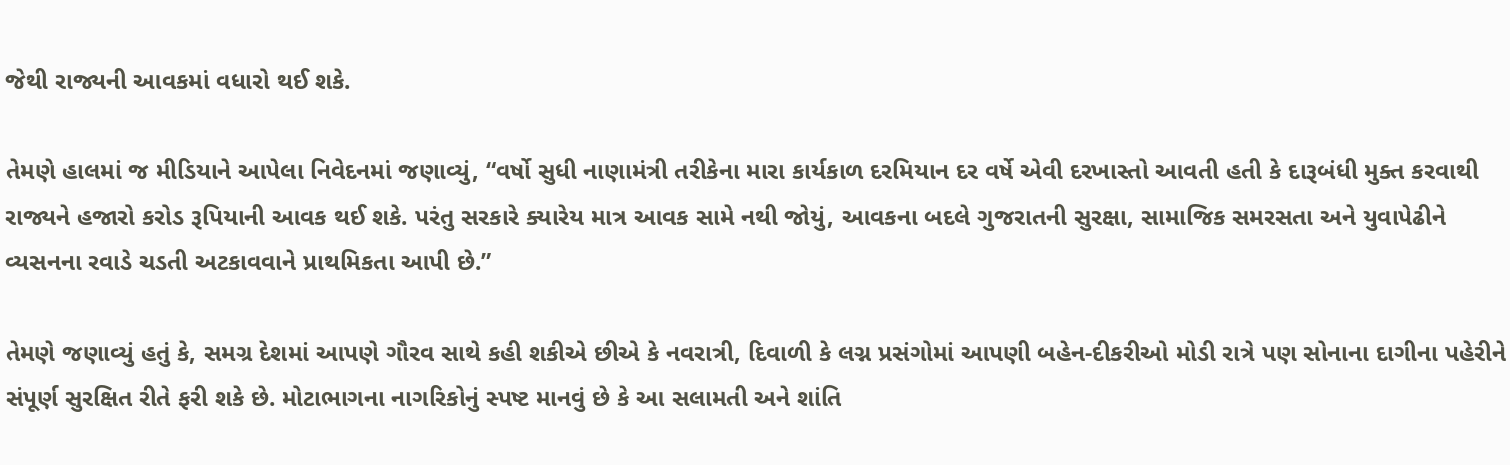જેથી રાજ્યની આવકમાં વધારો થઈ શકે.

તેમણે હાલમાં જ મીડિયાને આપેલા નિવેદનમાં જણાવ્યું, “વર્ષો સુધી નાણામંત્રી તરીકેના મારા કાર્યકાળ દરમિયાન દર વર્ષે એવી દરખાસ્તો આવતી હતી કે દારૂબંધી મુક્ત કરવાથી રાજ્યને હજારો કરોડ રૂપિયાની આવક થઈ શકે. પરંતુ સરકારે ક્યારેય માત્ર આવક સામે નથી જોયું, આવકના બદલે ગુજરાતની સુરક્ષા, સામાજિક સમરસતા અને યુવાપેઢીને વ્યસનના રવાડે ચડતી અટકાવવાને પ્રાથમિકતા આપી છે.”

તેમણે જણાવ્યું હતું કે, સમગ્ર દેશમાં આપણે ગૌરવ સાથે કહી શકીએ છીએ કે નવરાત્રી, દિવાળી કે લગ્ન પ્રસંગોમાં આપણી બહેન-દીકરીઓ મોડી રાત્રે પણ સોનાના દાગીના પહેરીને સંપૂર્ણ સુરક્ષિત રીતે ફરી શકે છે. મોટાભાગના નાગરિકોનું સ્પષ્ટ માનવું છે કે આ સલામતી અને શાંતિ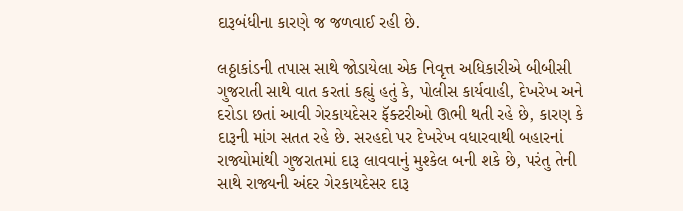દારૂબંધીના કારણે જ જળવાઈ રહી છે.

લઠ્ઠાકાંડની તપાસ સાથે જોડાયેલા એક નિવૃત્ત અધિકારીએ બીબીસી ગુજરાતી સાથે વાત કરતાં કહ્યું હતું કે, પોલીસ કાર્યવાહી, દેખરેખ અને દરોડા છતાં આવી ગેરકાયદેસર ફૅક્ટરીઓ ઊભી થતી રહે છે, કારણ કે દારૂની માંગ સતત રહે છે. સરહદો પર દેખરેખ વધારવાથી બહારનાં રાજ્યોમાંથી ગુજરાતમાં દારૂ લાવવાનું મુશ્કેલ બની શકે છે, પરંતુ તેની સાથે રાજ્યની અંદર ગેરકાયદેસર દારૂ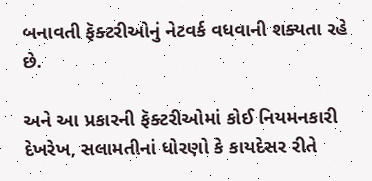બનાવતી ફૅક્ટરીઓનું નેટવર્ક વધવાની શક્યતા રહે છે.

અને આ પ્રકારની ફૅક્ટરીઓમાં કોઈ નિયમનકારી દેખરેખ, સલામતીનાં ધોરણો કે કાયદેસર રીતે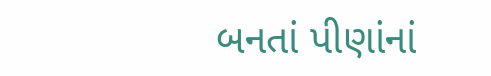બનતાં પીણાંનાં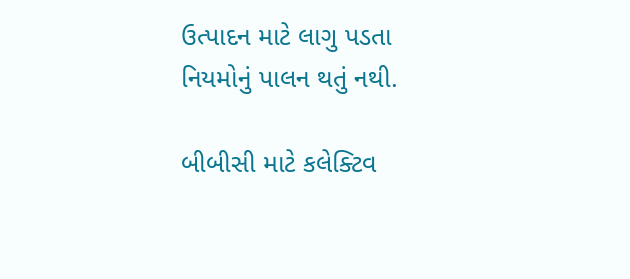ઉત્પાદન માટે લાગુ પડતા નિયમોનું પાલન થતું નથી.

બીબીસી માટે કલેક્ટિવ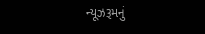ન્યૂઝરૂમનું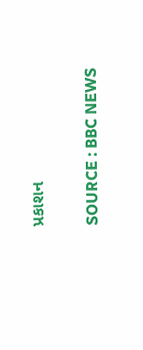પ્રકાશન

SOURCE : BBC NEWS